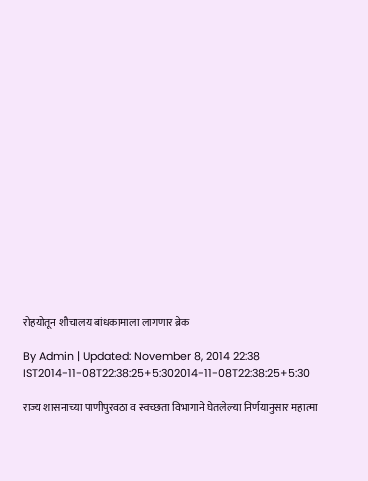रोहयोतून शौचालय बांधकामाला लागणार ब्रेक

By Admin | Updated: November 8, 2014 22:38 IST2014-11-08T22:38:25+5:302014-11-08T22:38:25+5:30

राज्य शासनाच्या पाणीपुरवठा व स्वच्छता विभागाने घेतलेल्या निर्णयानुसार महात्मा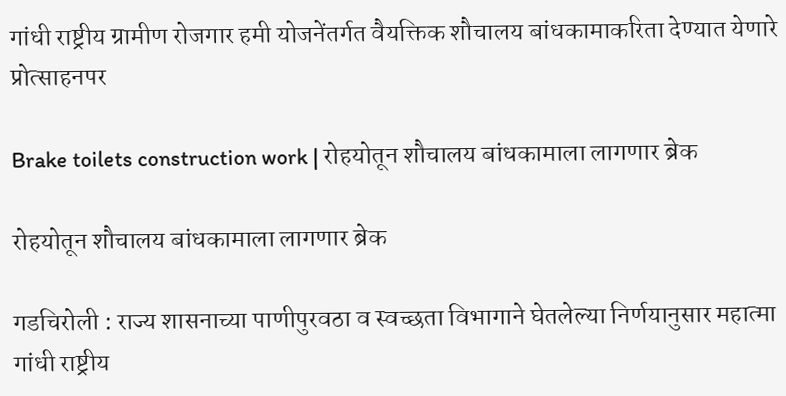गांधी राष्ट्रीय ग्रामीण रोजगार हमी योजनेंतर्गत वैयक्तिक शौचालय बांधकामाकरिता देण्यात येणारे प्रोत्साहनपर

Brake toilets construction work | रोहयोतून शौचालय बांधकामाला लागणार ब्रेक

रोहयोतून शौचालय बांधकामाला लागणार ब्रेक

गडचिरोली : राज्य शासनाच्या पाणीपुरवठा व स्वच्छता विभागाने घेतलेल्या निर्णयानुसार महात्मा गांधी राष्ट्रीय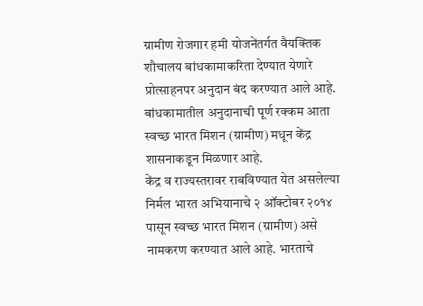ग्रामीण रोजगार हमी योजनेंतर्गत वैयक्तिक शौचालय बांधकामाकरिता देण्यात येणारे प्रोत्साहनपर अनुदान बंद करण्यात आले आहे. बांधकामातील अनुदानाची पूर्ण रक्कम आता स्वच्छ भारत मिशन (ग्रामीण) मधून केंद्र शासनाकडून मिळणार आहे.
केंद्र व राज्यस्तरावर राबविण्यात येत असलेल्या निर्मल भारत अभियानाचे २ ऑक्टोबर २०१४ पासून स्वच्छ भारत मिशन (ग्रामीण) असे नामकरण करण्यात आले आहे. भारताचे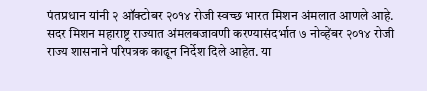पंतप्रधान यांनी २ ऑक्टोबर २०१४ रोजी स्वच्छ भारत मिशन अंमलात आणले आहे. सदर मिशन महाराष्ट्र राज्यात अंमलबजावणी करण्यासंदर्भात ७ नोव्हेंबर २०१४ रोजी राज्य शासनाने परिपत्रक काढून निर्देश दिले आहेत. या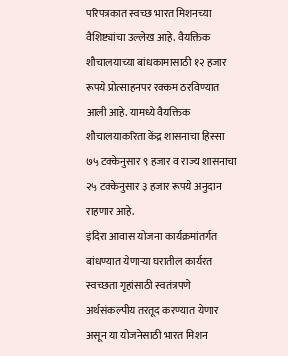परिपत्रकात स्वच्छ भारत मिशनच्या वैशिष्ट्यांचा उल्लेख आहे. वैयक्तिक शौचालयाच्या बांधकामासाठी १२ हजार रूपये प्रोत्साहनपर रक्कम ठरविण्यात आली आहे. यामध्ये वैयक्तिक शौचालयाकरिता केंद्र शासनाचा हिस्सा ७५ टक्केनुसार ९ हजार व राज्य शासनाचा २५ टक्केनुसार ३ हजार रूपये अनुदान राहणार आहे.
इंदिरा आवास योजना कार्यक्रमांतर्गत बांधण्यात येणाऱ्या घरातील कार्यरत स्वच्छता गृहांसाठी स्वतंत्रपणे अर्थसंकल्पीय तरतूद करण्यात येणार असून या योजनेसाठी भारत मिशन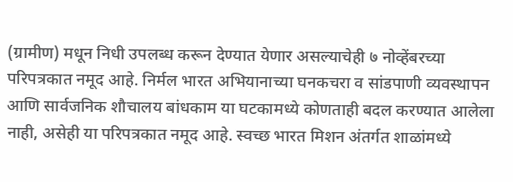(ग्रामीण) मधून निधी उपलब्ध करून देण्यात येणार असल्याचेही ७ नोव्हेंबरच्या परिपत्रकात नमूद आहे. निर्मल भारत अभियानाच्या घनकचरा व सांडपाणी व्यवस्थापन आणि सार्वजनिक शौचालय बांधकाम या घटकामध्ये कोणताही बदल करण्यात आलेला नाही, असेही या परिपत्रकात नमूद आहे. स्वच्छ भारत मिशन अंतर्गत शाळांमध्ये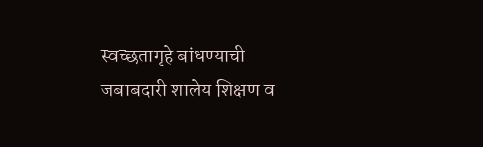स्वच्छतागृहे बांधण्याची जबाबदारी शालेय शिक्षण व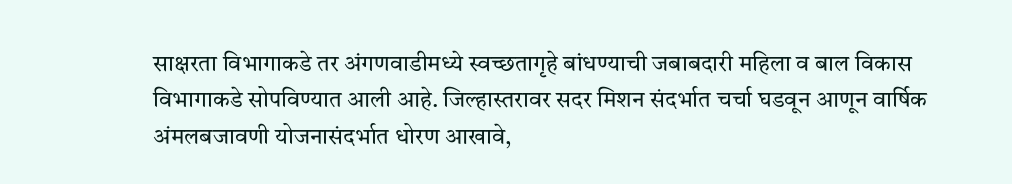साक्षरता विभागाकडे तर अंगणवाडीमध्ये स्वच्छतागृहे बांधण्याची जबाबदारी महिला व बाल विकास विभागाकडे सोपविण्यात आली आहे. जिल्हास्तरावर सदर मिशन संदर्भात चर्चा घडवून आणून वार्षिक अंमलबजावणी योजनासंदर्भात धोरण आखावे,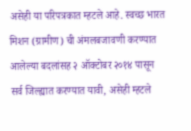असेही या परिपत्रकात म्हटले आहे. स्वच्छ भारत मिशन (ग्रामीण) ची अंमलबजावणी करण्यात आलेल्या बदलांसह २ ऑक्टोबर २०१४ पासून सर्व जिल्ह्यात करण्यात यावी, असेही म्हटले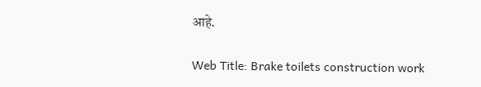आहे.

Web Title: Brake toilets construction work